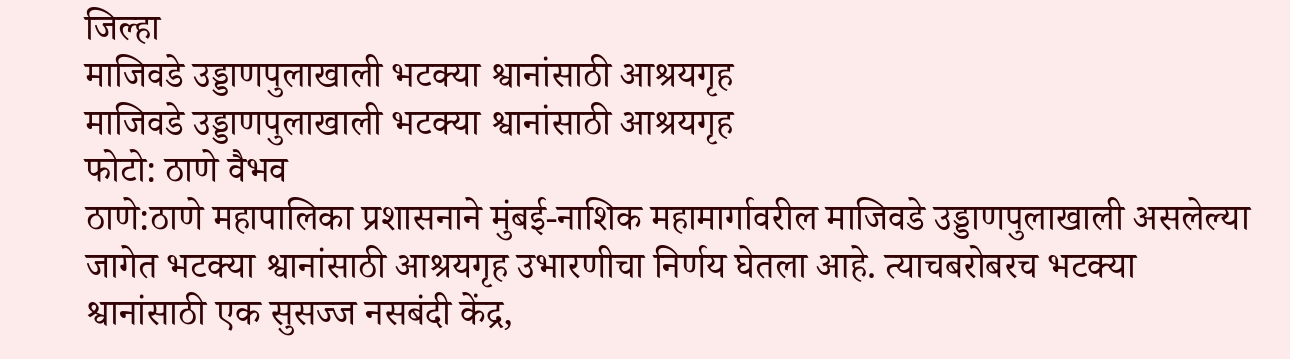जिल्हा
माजिवडे उड्डाणपुलाखाली भटक्या श्वानांसाठी आश्रयगृह
माजिवडे उड्डाणपुलाखाली भटक्या श्वानांसाठी आश्रयगृह
फोटो: ठाणे वैभव
ठाणे:ठाणे महापालिका प्रशासनाने मुंबई-नाशिक महामार्गावरील माजिवडे उड्डाणपुलाखाली असलेल्या जागेत भटक्या श्वानांसाठी आश्रयगृह उभारणीचा निर्णय घेतला आहे. त्याचबरोबरच भटक्या श्वानांसाठी एक सुसज्ज नसबंदी केंद्र,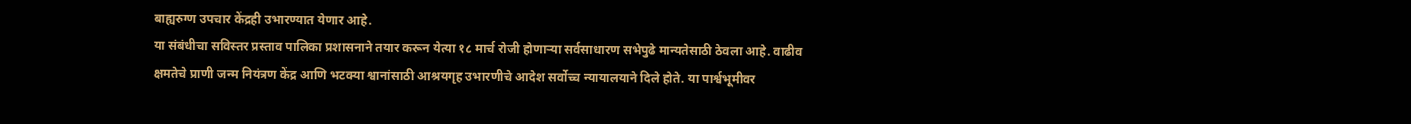बाह्यरुग्ण उपचार केंद्रही उभारण्यात येणार आहे.
या संबंधीचा सविस्तर प्रस्ताव पालिका प्रशासनाने तयार करून येत्या १८ मार्च रोजी होणाऱ्या सर्वसाधारण सभेपुढे मान्यतेसाठी ठेवला आहे. वाढीव क्षमतेचे प्राणी जन्म नियंत्रण केंद्र आणि भटक्या श्वानांसाठी आश्रयगृह उभारणीचे आदेश सर्वोच्च न्यायालयाने दिले होते. या पार्श्वभूमीवर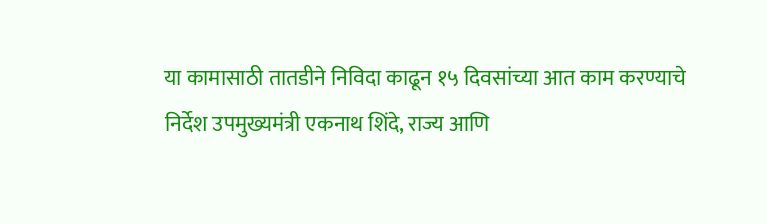या कामासाठी तातडीने निविदा काढून १५ दिवसांच्या आत काम करण्याचे निर्देश उपमुख्यमंत्री एकनाथ शिंदे, राज्य आणि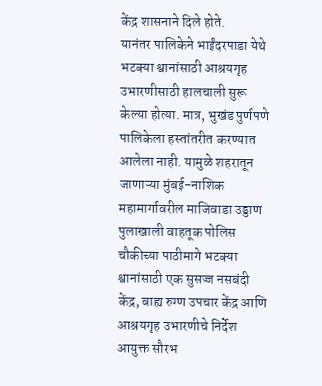केंद्र शासनाने दिले होते.
यानंतर पालिकेने भाईंदरपाडा येथे भटक्या श्वानांसाठी आश्रयगृह उभारणीसाठी हालचाली सुरू केल्या होत्या. मात्र, भुखंड पुर्णपणे पालिकेला हस्तांतरीत करण्यात आलेला नाही. यामुळे शहरातून जाणाऱ्या मुंबई-नाशिक महामार्गावरील माजिवाडा उड्डाण पुलाखाली वाहतूक पोलिस चौकीच्या पाठीमागे भटक्या श्वानांसाठी एक सुसज्ज नसबंदी केंद्र, बाह्य रुग्ण उपचार केंद्र आणि आश्रयगृह उभारणीचे निर्देश आयुक्त सौरभ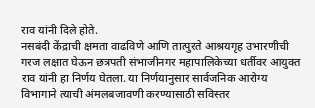राव यांनी दिले होते.
नसबंदी केंद्राची क्षमता वाढविणे आणि तात्पुरते आश्रयगृह उभारणीची गरज लक्षात घेऊन छत्रपती संभाजीनगर महापालिकेच्या धर्तीवर आयुक्त राव यांनी हा निर्णय घेतला. या निर्णयानुसार सार्वजनिक आरोग्य विभागाने त्याची अंमलबजावणी करण्यासाठी सविस्तर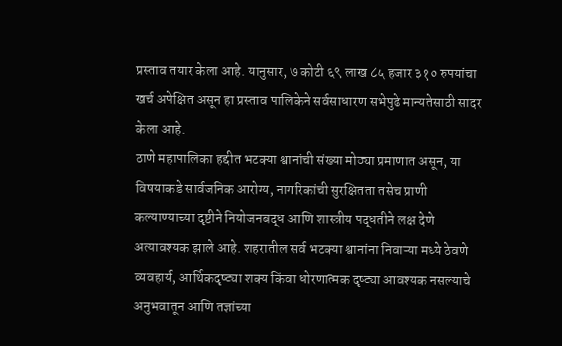प्रस्ताव तयार केला आहे. यानुसार, ७ कोटी ६९ लाख ८५ हजार ३१० रुपयांचा खर्च अपेक्षित असून हा प्रस्ताव पालिकेने सर्वसाधारण सभेपुढे मान्यतेसाठी सादर केला आहे.
ठाणे महापालिका हद्दीत भटक्या श्वानांची संख्या मोठ्या प्रमाणात असून, या विषयाकडे सार्वजनिक आरोग्य, नागरिकांची सुरक्षितता तसेच प्राणी कल्याण्याच्या दृष्टीने नियोजनबद्ध आणि शास्त्रीय पद्धतीने लक्ष देणे अत्यावश्यक झाले आहे. शहरातील सर्व भटक्या श्वानांना निवाऱ्या मध्ये ठेवणे व्यवहार्य, आर्थिकदृष्ट्या शक्य किंवा धोरणात्मक दृष्ट्या आवश्यक नसल्याचे अनुभवातून आणि तज्ञांच्या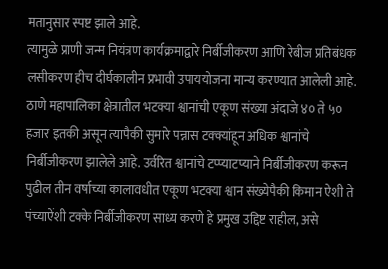मतानुसार स्पष्ट झाले आहे.
त्यामुळे प्राणी जन्म नियंत्रण कार्यक्रमाद्वारे निर्बीजीकरण आणि रेबीज प्रतिबंधक लसीकरण हीच दीर्घकालीन प्रभावी उपाययोजना मान्य करण्यात आलेली आहे. ठाणे महापालिका क्षेत्रातील भटक्या श्वानांची एकूण संख्या अंदाजे ४० ते ५० हजार इतकी असून त्यापैकी सुमारे पन्नास टक्क्यांहून अधिक श्वानांचे निर्बीजीकरण झालेले आहे. उर्वरित श्वानांचे टप्प्याटप्याने निर्बीजीकरण करून पुढील तीन वर्षाच्या कालावधीत एकूण भटक्या श्वान संख्येपैकी किमान ऐशी ते पंच्याऐंशी टक्के निर्बीजीकरण साध्य करणे हे प्रमुख उद्दिष्ट राहील, असे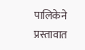पालिकेने प्रस्तावात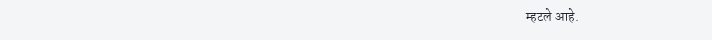म्हटले आहे.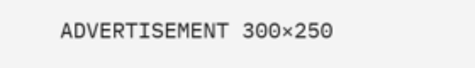ADVERTISEMENT 300×250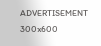ADVERTISEMENT 300x600